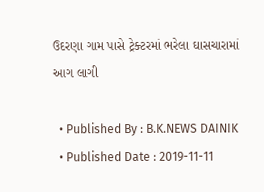ઉદરણા ગામ પાસે ટ્રેક્ટરમાં ભરેલા ઘાસચારામાં આગ લાગી

  • Published By : B.K.NEWS DAINIK
  • Published Date : 2019-11-11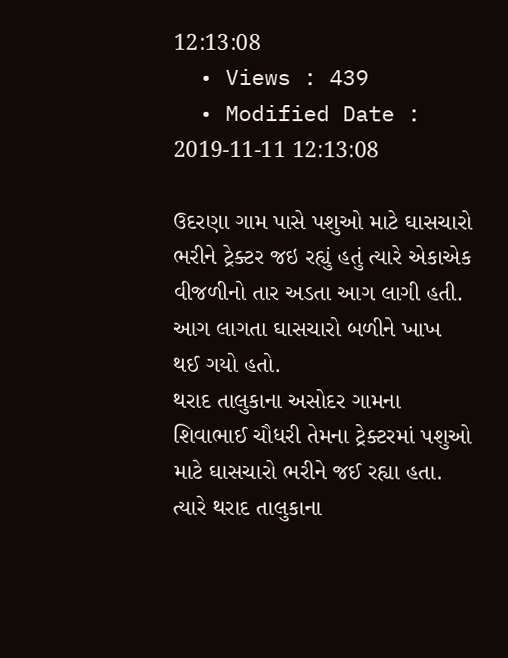12:13:08
  • Views : 439
  • Modified Date : 2019-11-11 12:13:08

ઉદરણા ગામ પાસે પશુઓ માટે ઘાસચારો ભરીને ટ્રેક્ટર જઇ રહ્યું હતું ત્યારે એકાએક વીજળીનો તાર અડતા આગ લાગી હતી. આગ લાગતા ઘાસચારો બળીને ખાખ થઈ ગયો હતો.
થરાદ તાલુકાના અસોદર ગામના શિવાભાઈ ચૌધરી તેમના ટ્રેક્ટરમાં પશુઓ માટે ઘાસચારો ભરીને જઈ રહ્યા હતા. ત્યારે થરાદ તાલુકાના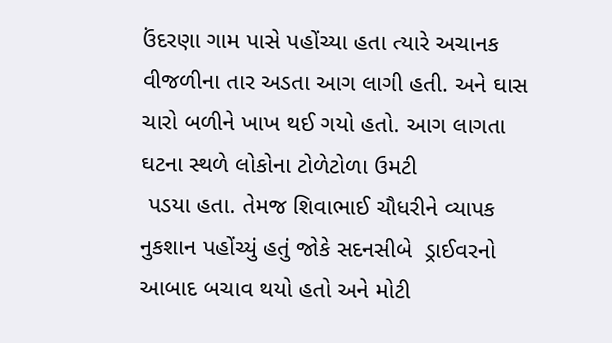ઉંદરણા ગામ પાસે પહોંચ્યા હતા ત્યારે અચાનક વીજળીના તાર અડતા આગ લાગી હતી. અને ઘાસ ચારો બળીને ખાખ થઈ ગયો હતો. આગ લાગતા ઘટના સ્થળે લોકોના ટોળેટોળા ઉમટી
 પડયા હતા. તેમજ શિવાભાઈ ચૌધરીને વ્યાપક નુકશાન પહોંચ્યું હતું જોકે સદનસીબે  ડ્રાઈવરનો આબાદ બચાવ થયો હતો અને મોટી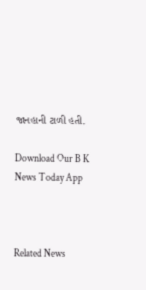જાનહાની ટાળી હતી.

Download Our B K News Today App



Related News